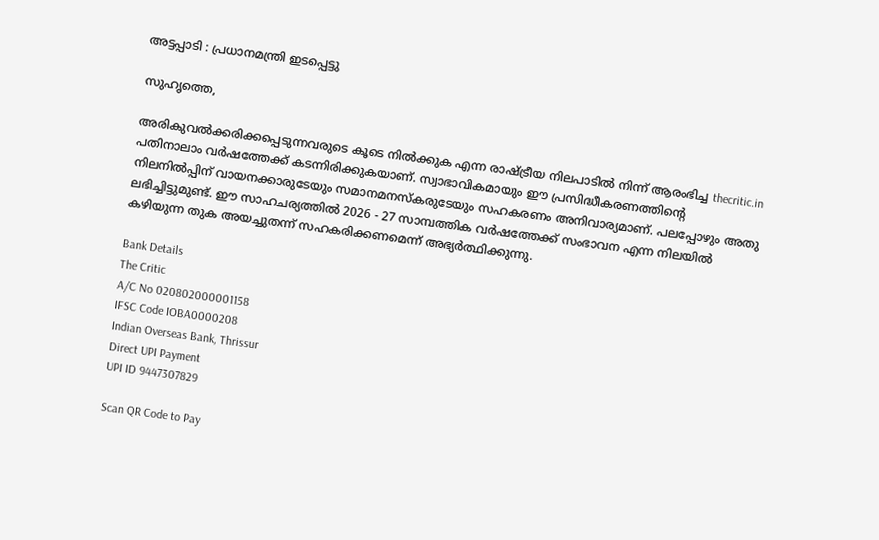അട്ടപ്പാടി : പ്രധാനമന്ത്രി ഇടപ്പെട്ടു

സുഹൃത്തെ,

അരികുവല്‍ക്കരിക്കപ്പെടുന്നവരുടെ കൂടെ നില്‍ക്കുക എന്ന രാഷ്ട്രീയ നിലപാടില്‍ നിന്ന് ആരംഭിച്ച thecritic.in പതിനാലാം വര്‍ഷത്തേക്ക് കടന്നിരിക്കുകയാണ്. സ്വാഭാവികമായും ഈ പ്രസിദ്ധീകരണത്തിന്റെ നിലനില്‍പ്പിന് വായനക്കാരുടേയും സമാനമനസ്‌കരുടേയും സഹകരണം അനിവാര്യമാണ്. പലപ്പോഴും അതു ലഭിച്ചിട്ടുമുണ്ട്. ഈ സാഹചര്യത്തില്‍ 2026 - 27 സാമ്പത്തിക വര്‍ഷത്തേക്ക് സംഭാവന എന്ന നിലയില്‍ കഴിയുന്ന തുക അയച്ചുതന്ന് സഹകരിക്കണമെന്ന് അഭ്യര്‍ത്ഥിക്കുന്നു.

Bank Details
The Critic
A/C No 020802000001158
IFSC Code IOBA0000208
Indian Overseas Bank, Thrissur
Direct UPI Payment
UPI ID 9447307829

Scan QR Code to Pay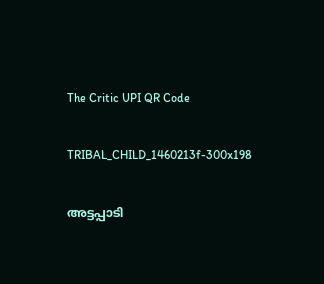The Critic UPI QR Code

TRIBAL_CHILD_1460213f-300x198

അട്ടപ്പാടി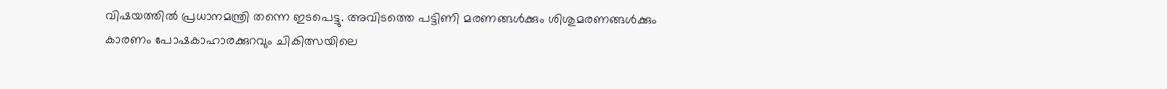വിഷയത്തില്‍ പ്രധാനമന്ത്രി തന്നെ ഇടപെട്ടു. അവിടത്തെ പട്ടിണി മരണങ്ങള്‍ക്കും ശിശുമരണങ്ങള്‍ക്കും കാരണം പോഷകാഹാരക്കുറവും ചികിത്സയിലെ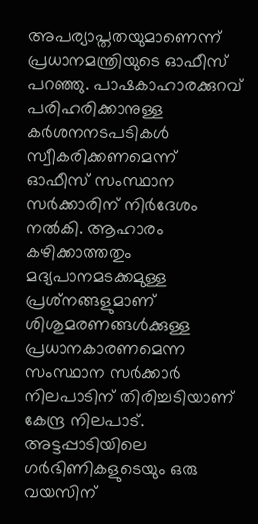അപര്യാപ്തതയുമാണെന്ന് പ്രധാനമന്ത്രിയുടെ ഓഫീസ് പറഞ്ഞു. പാഷകാഹാരക്കുറവ് പരിഹരിക്കാനുള്ള കര്‍ശനനടപടികള്‍ സ്വീകരിക്കണമെന്ന് ഓഫീസ് സംസ്ഥാന സര്‍ക്കാരിന് നിര്‍ദേശം നല്‍കി. ആഹാരം കഴിക്കാത്തതും മദ്യപാനമടക്കമുള്ള പ്രശ്‌നങ്ങളുമാണ് ശിശുമരണങ്ങള്‍ക്കുള്ള പ്രധാനകാരണമെന്ന സംസ്ഥാന സര്‍ക്കാര്‍ നിലപാടിന് തിരിച്ചടിയാണ് കേന്ദ്ര നിലപാട്.
അട്ടപ്പാടിയിലെ ഗര്‍ഭിണികളുടെയും ഒരു വയസിന്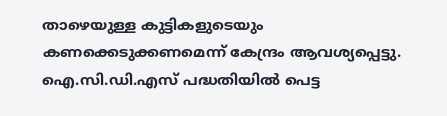താഴെയുള്ള കുട്ടികളുടെയും കണക്കെടുക്കണമെന്ന് കേന്ദ്രം ആവശ്യപ്പെട്ടു. ഐ.സി.ഡി.എസ് പദ്ധതിയില്‍ പെട്ട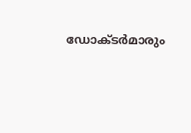ഡോക്ടര്‍മാരും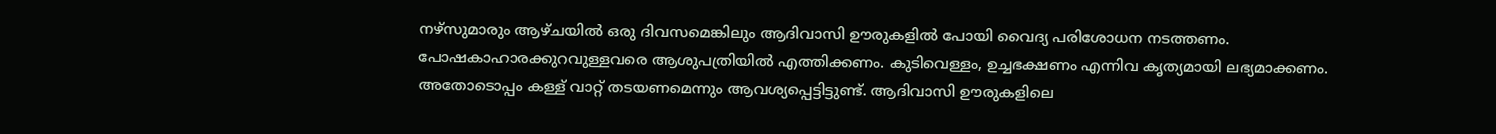നഴ്‌സുമാരും ആഴ്ചയില്‍ ഒരു ദിവസമെങ്കിലും ആദിവാസി ഊരുകളില്‍ പോയി വൈദ്യ പരിശോധന നടത്തണം. പോഷകാഹാരക്കുറവുള്ളവരെ ആശുപത്രിയില്‍ എത്തിക്കണം. കുടിവെള്ളം, ഉച്ചഭക്ഷണം എന്നിവ കൃത്യമായി ലഭ്യമാക്കണം.
അതോടൊപ്പം കള്ള് വാറ്റ് തടയണമെന്നും ആവശ്യപ്പെട്ടിട്ടുണ്ട്. ആദിവാസി ഊരുകളിലെ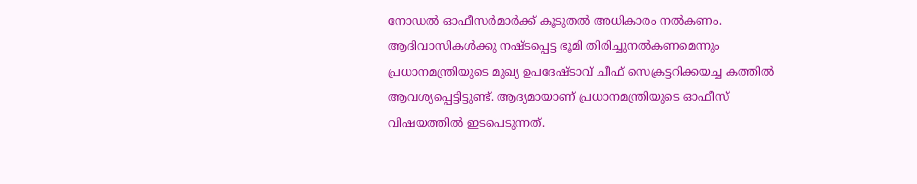നോഡല്‍ ഓഫീസര്‍മാര്‍ക്ക് കൂടുതല്‍ അധികാരം നല്‍കണം. ആദിവാസികള്‍ക്കു നഷ്ടപ്പെട്ട ഭൂമി തിരിച്ചുനല്‍കണമെന്നും പ്രധാനമന്ത്രിയുടെ മുഖ്യ ഉപദേഷ്ടാവ് ചീഫ് സെക്രട്ടറിക്കയച്ച കത്തില്‍ ആവശ്യപ്പെട്ടിട്ടുണ്ട്. ആദ്യമായാണ് പ്രധാനമന്ത്രിയുടെ ഓഫീസ് വിഷയത്തില്‍ ഇടപെടുന്നത്.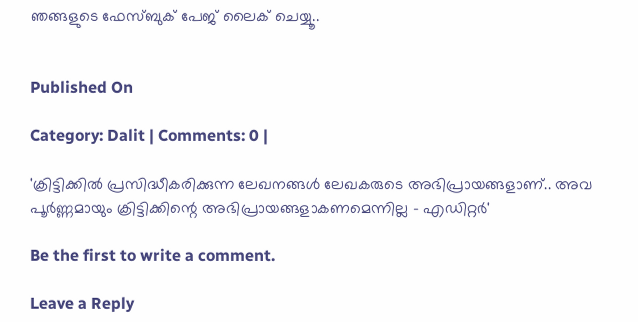ഞങ്ങളുടെ ഫേസ്ബുക് പേജ് ലൈക് ചെയ്യൂ..


Published On

Category: Dalit | Comments: 0 |

'ക്രിട്ടിക്കില്‍ പ്രസിദ്ധീകരിക്കുന്ന ലേഖനങ്ങള്‍ ലേഖകരുടെ അഭിപ്രായങ്ങളാണ്.. അവ പൂര്‍ണ്ണമായും ക്രിട്ടിക്കിന്റെ അഭിപ്രായങ്ങളാകണമെന്നില്ല - എഡിറ്റര്‍'

Be the first to write a comment.

Leave a Reply